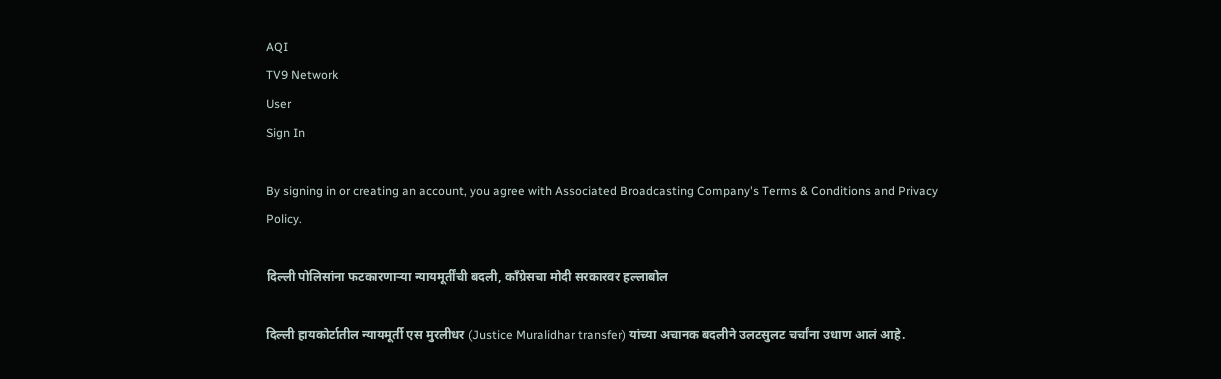AQI
TV9 Network
User
Sign In

By signing in or creating an account, you agree with Associated Broadcasting Company's Terms & Conditions and Privacy Policy.

दिल्ली पोलिसांना फटकारणाऱ्या न्यायमूर्तींची बदली, काँग्रेसचा मोदी सरकारवर हल्लाबोल

दिल्ली हायकोर्टातील न्यायमूर्ती एस मुरलीधर (Justice Muralidhar transfer) यांच्या अचानक बदलीने उलटसुलट चर्चांना उधाण आलं आहे.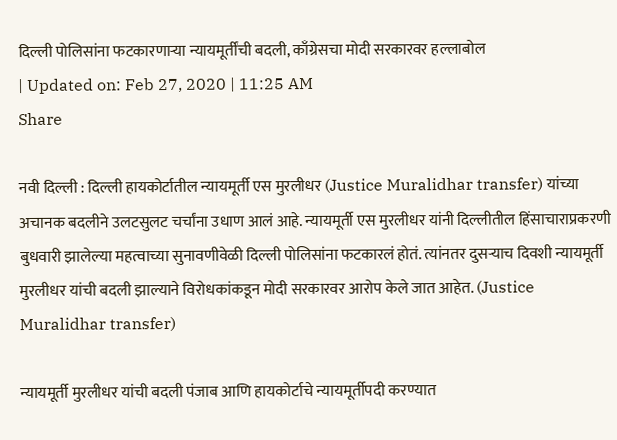दिल्ली पोलिसांना फटकारणाऱ्या न्यायमूर्तींची बदली, काँग्रेसचा मोदी सरकारवर हल्लाबोल
| Updated on: Feb 27, 2020 | 11:25 AM
Share

नवी दिल्ली : दिल्ली हायकोर्टातील न्यायमूर्ती एस मुरलीधर (Justice Muralidhar transfer) यांच्या अचानक बदलीने उलटसुलट चर्चांना उधाण आलं आहे. न्यायमूर्ती एस मुरलीधर यांनी दिल्लीतील हिंसाचाराप्रकरणी बुधवारी झालेल्या महत्वाच्या सुनावणीवेळी दिल्ली पोलिसांना फटकारलं होतं. त्यांनतर दुसऱ्याच दिवशी न्यायमूर्ती मुरलीधर यांची बदली झाल्याने विरोधकांकडून मोदी सरकारवर आरोप केले जात आहेत. (Justice Muralidhar transfer)

न्यायमूर्ती मुरलीधर यांची बदली पंजाब आणि हायकोर्टाचे न्यायमूर्तीपदी करण्यात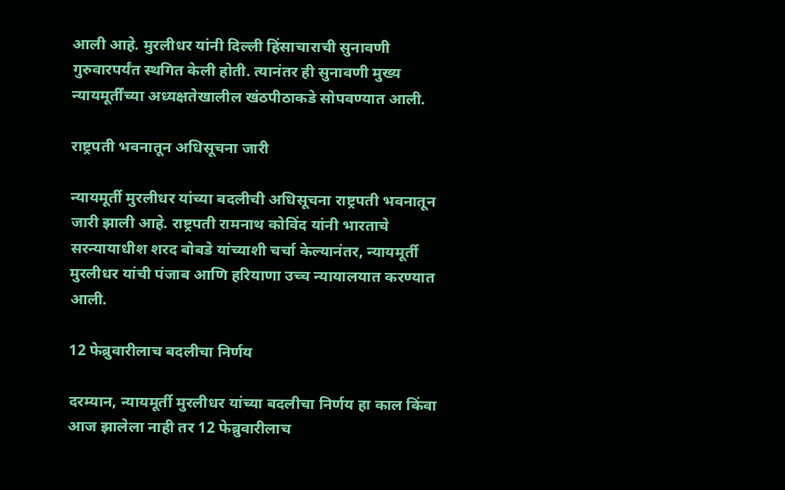आली आहे. मुरलीधर यांनी दिल्ली हिंसाचाराची सुनावणी गुरुवारपर्यंत स्थगित केली होती. त्यानंतर ही सुनावणी मुख्य न्यायमूर्तींच्या अध्यक्षतेखालील खंठपीठाकडे सोपवण्यात आली.

राष्ट्रपती भवनातून अधिसूचना जारी

न्यायमूर्ती मुरलीधर यांच्या बदलीची अधिसूचना राष्ट्रपती भवनातून जारी झाली आहे. राष्ट्रपती रामनाथ कोविंद यांनी भारताचे सरन्यायाधीश शरद बोबडे यांच्याशी चर्चा केल्यानंतर, न्यायमूर्ती मुरलीधर यांची पंजाब आणि हरियाणा उच्च न्यायालयात करण्यात आली.

12 फेब्रुवारीलाच बदलीचा निर्णय

दरम्यान, न्यायमूर्ती मुरलीधर यांच्या बदलीचा निर्णय हा काल किंवा आज झालेला नाही तर 12 फेब्रुवारीलाच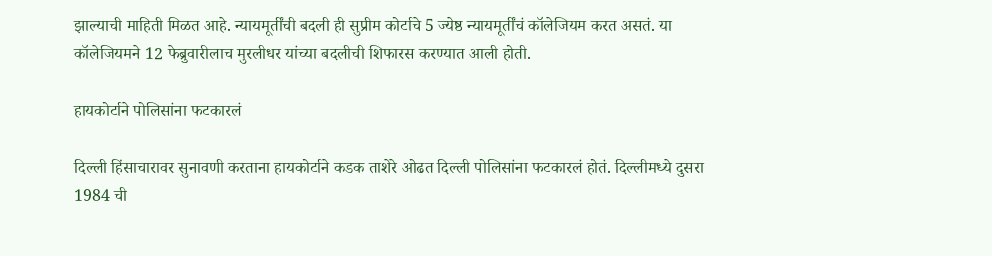झाल्याची माहिती मिळत आहे. न्यायमूर्तींची बदली ही सुप्रीम कोर्टाचे 5 ज्येष्ठ न्यायमूर्तींचं कॉलेजियम करत असतं. या कॉलेजियमने 12 फेब्रुवारीलाच मुरलीधर यांच्या बदलीची शिफारस करण्यात आली होती.

हायकोर्टाने पोलिसांना फटकारलं

दिल्ली हिंसाचारावर सुनावणी करताना हायकोर्टाने कडक ताशेरे ओढत दिल्ली पोलिसांना फटकारलं होतं. दिल्लीमध्ये दुसरा 1984 ची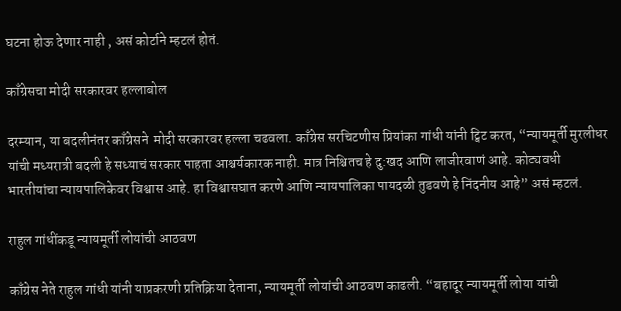घटना होऊ देणार नाही , असं कोर्टाने म्हटलं होतं.

काँग्रेसचा मोदी सरकारवर हल्लाबोल

दरम्यान, या बदलीनंतर काँग्रेसने  मोदी सरकारवर हल्ला चढवला. काँग्रेस सरचिटणीस प्रियांका गांधी यांनी ट्विट करत, “न्यायमूर्ती मुरलीधर यांची मध्यरात्री बदली हे सध्याचं सरकार पाहता आश्चर्यकारक नाही. मात्र निश्चितच हे दु:खद आणि लाजीरवाणं आहे. कोट्यवधी भारतीयांचा न्यायपालिकेवर विश्वास आहे. हा विश्वासघात करणे आणि न्यायपालिका पायदळी तुडवणे हे निंदनीय आहे” असं म्हटलं.

राहुल गांधींकडू न्यायमूर्ती लोयांची आठवण

काँग्रेस नेते राहुल गांधी यांनी याप्रकरणी प्रतिक्रिया देताना, न्यायमूर्ती लोयांची आठवण काढली. “बहादूर न्यायमूर्ती लोया यांची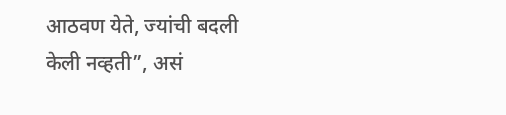आठवण येते, ज्यांची बदली केली नव्हती”, असं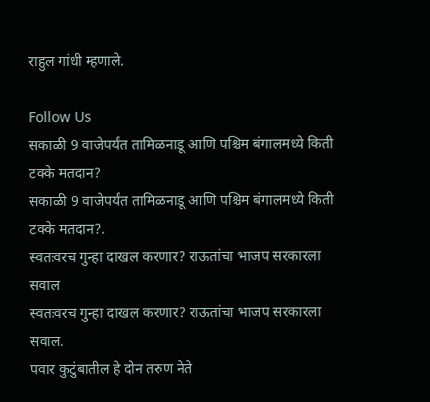राहुल गांधी म्हणाले.

Follow Us
सकाळी 9 वाजेपर्यंत तामिळनाडू आणि पश्चिम बंगालमध्ये किती टक्के मतदान?
सकाळी 9 वाजेपर्यंत तामिळनाडू आणि पश्चिम बंगालमध्ये किती टक्के मतदान?.
स्वतःवरच गुन्हा दाखल करणार? राऊतांचा भाजप सरकारला सवाल
स्वतःवरच गुन्हा दाखल करणार? राऊतांचा भाजप सरकारला सवाल.
पवार कुटुंबातील हे दोन तरुण नेते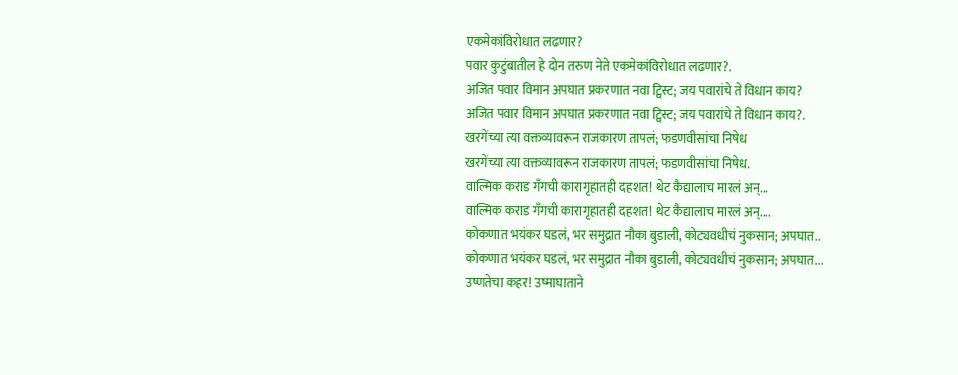एकमेकांविरोधात लढणार?
पवार कुटुंबातील हे दोन तरुण नेते एकमेकांविरोधात लढणार?.
अजित पवार विमान अपघात प्रकरणात नवा ट्विस्ट; जय पवारांचे ते विधान काय?
अजित पवार विमान अपघात प्रकरणात नवा ट्विस्ट; जय पवारांचे ते विधान काय?.
खरगेंच्या त्या वक्तव्यावरून राजकारण तापलं; फडणवीसांचा निषेध
खरगेंच्या त्या वक्तव्यावरून राजकारण तापलं; फडणवीसांचा निषेध.
वाल्मिक कराड गँगची कारागृहातही दहशत! थेट कैद्यालाच मारलं अन्...
वाल्मिक कराड गँगची कारागृहातही दहशत! थेट कैद्यालाच मारलं अन्....
कोकणात भयंकर घडलं, भर समुद्रात नौका बुडाली, कोट्यवधीचं नुकसान; अपघात..
कोकणात भयंकर घडलं, भर समुद्रात नौका बुडाली, कोट्यवधीचं नुकसान; अपघात...
उष्णतेचा कहर! उष्माघाताने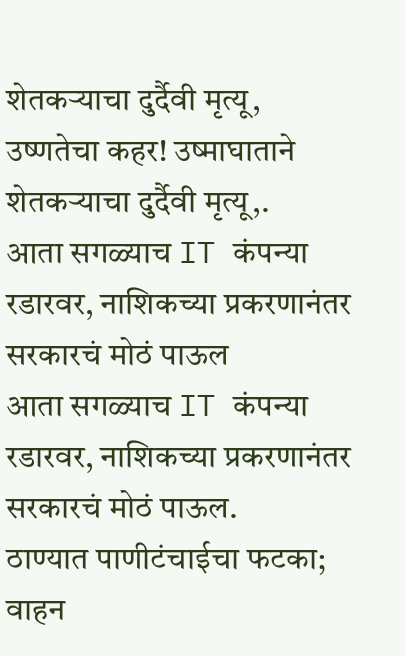शेतकऱ्याचा दुर्दैवी मृत्यू,
उष्णतेचा कहर! उष्माघाताने शेतकऱ्याचा दुर्दैवी मृत्यू,.
आता सगळ्याच IT कंपन्या रडारवर, नाशिकच्या प्रकरणानंतर सरकारचं मोठं पाऊल
आता सगळ्याच IT कंपन्या रडारवर, नाशिकच्या प्रकरणानंतर सरकारचं मोठं पाऊल.
ठाण्यात पाणीटंचाईचा फटका; वाहन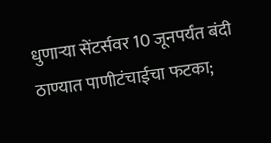धुणाऱ्या सेंटर्सवर 10 जूनपर्यंत बंदी
ठाण्यात पाणीटंचाईचा फटका;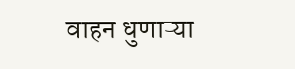वाहन धुणाऱ्या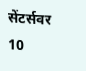सेंटर्सवर 10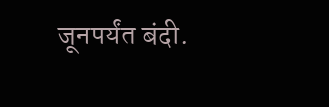जूनपर्यंत बंदी.